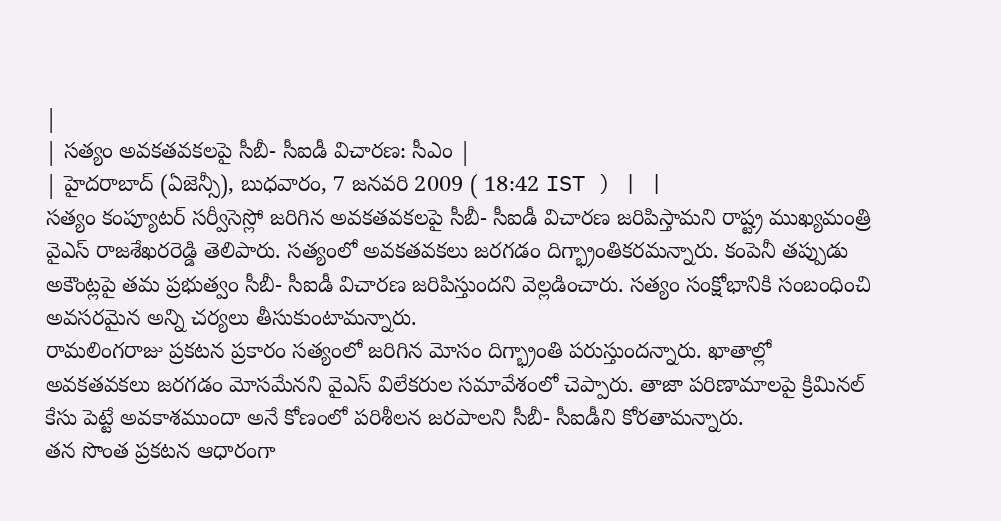|
| సత్యం అవకతవకలపై సీబీ- సీఐడీ విచారణ: సీఎం |
| హైదరాబాద్ (ఏజెన్సీ), బుధవారం, 7 జనవరి 2009 ( 18:42 IST ) | |
సత్యం కంప్యూటర్ సర్వీసెస్లో జరిగిన అవకతవకలపై సీబీ- సీఐడీ విచారణ జరిపిస్తామని రాష్ట్ర ముఖ్యమంత్రి వైఎస్ రాజశేఖరరెడ్డి తెలిపారు. సత్యంలో అవకతవకలు జరగడం దిగ్భ్రాంతికరమన్నారు. కంపెనీ తప్పుడు అకౌంట్లపై తమ ప్రభుత్వం సీబీ- సీఐడీ విచారణ జరిపిస్తుందని వెల్లడించారు. సత్యం సంక్షోభానికి సంబంధించి అవసరమైన అన్ని చర్యలు తీసుకుంటామన్నారు.
రామలింగరాజు ప్రకటన ప్రకారం సత్యంలో జరిగిన మోసం దిగ్భ్రాంతి పరుస్తుందన్నారు. ఖాతాల్లో అవకతవకలు జరగడం మోసమేనని వైఎస్ విలేకరుల సమావేశంలో చెప్పారు. తాజా పరిణామాలపై క్రిమినల్ కేసు పెట్టే అవకాశముందా అనే కోణంలో పరిశీలన జరపాలని సీబీ- సీఐడీని కోరతామన్నారు.
తన సొంత ప్రకటన ఆధారంగా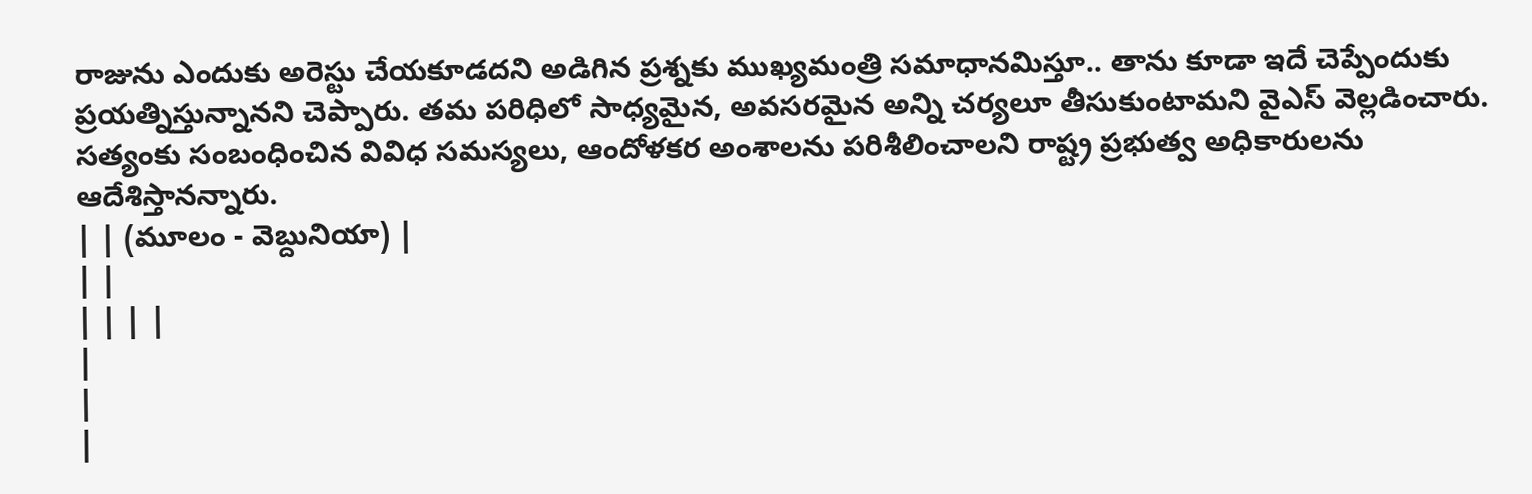రాజును ఎందుకు అరెస్టు చేయకూడదని అడిగిన ప్రశ్నకు ముఖ్యమంత్రి సమాధానమిస్తూ.. తాను కూడా ఇదే చెప్పేందుకు ప్రయత్నిస్తున్నానని చెప్పారు. తమ పరిధిలో సాధ్యమైన, అవసరమైన అన్ని చర్యలూ తీసుకుంటామని వైఎస్ వెల్లడించారు. సత్యంకు సంబంధించిన వివిధ సమస్యలు, ఆందోళకర అంశాలను పరిశీలించాలని రాష్ట్ర ప్రభుత్వ అధికారులను ఆదేశిస్తానన్నారు.
| | (మూలం - వెబ్దునియా) |
| |
| | | |
|
|
|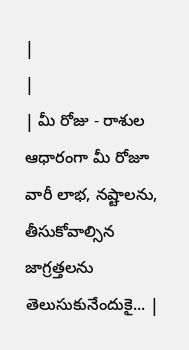|
|
| మీ రోజు - రాశుల ఆధారంగా మీ రోజూ వారీ లాభ, నష్టాలను, తీసుకోవాల్సిన జాగ్రత్తలను తెలుసుకునేందుకై... |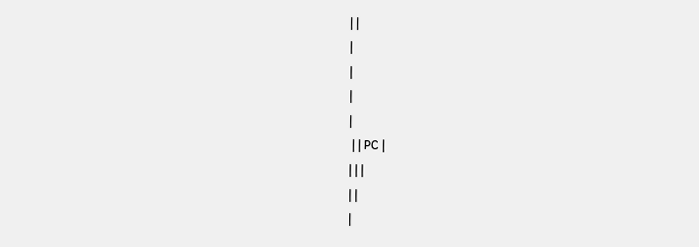| |
|
|
|
|
 | | PC |
| | |
| |
|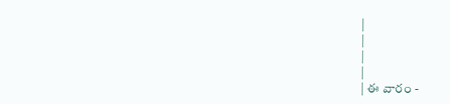|
|
|
|
| ఈ వారం -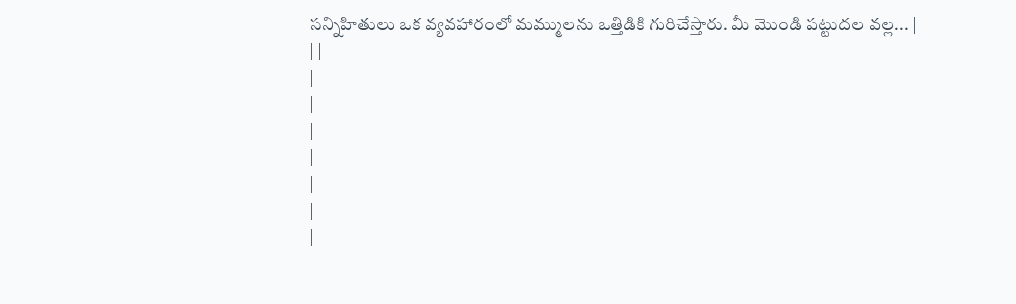సన్నిహితులు ఒక వ్యవహారంలో మమ్ములను ఒత్తిడికి గురిచేస్తారు. మీ మొండి పట్టుదల వల్ల... |
| |
|
|
|
|
|
|
|